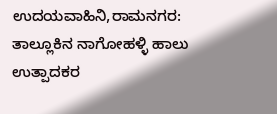ಉದಯವಾಹಿನಿ,ರಾಮನಗರ: ತಾಲ್ಲೂಕಿನ ನಾಗೋಹಳ್ಳಿ ಹಾಲು ಉತ್ಪಾದಕರ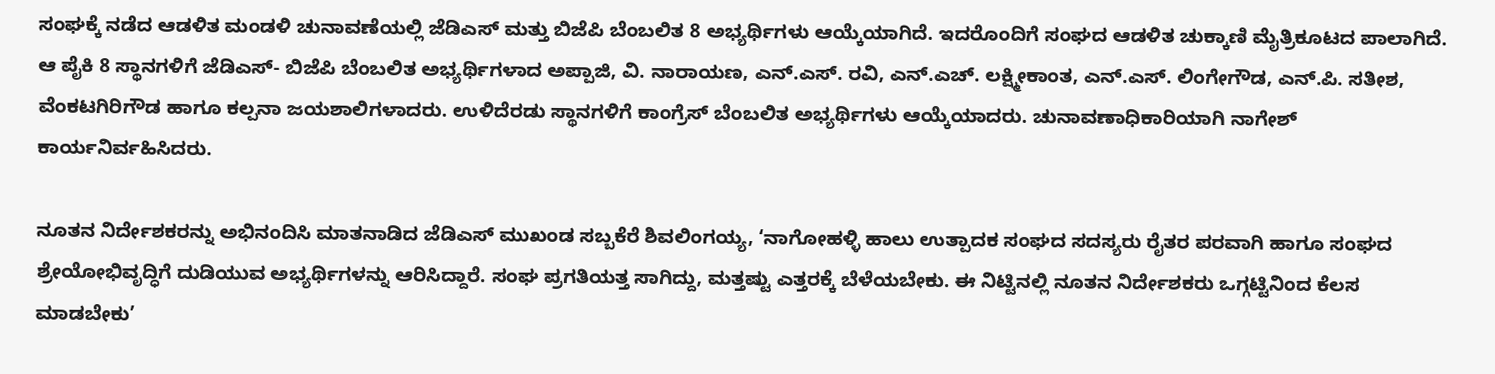ಸಂಘಕ್ಕೆ ನಡೆದ ಆಡಳಿತ ಮಂಡಳಿ ಚುನಾವಣೆಯಲ್ಲಿ ಜೆಡಿಎಸ್ ಮತ್ತು ಬಿಜೆಪಿ ಬೆಂಬಲಿತ 8 ಅಭ್ಯರ್ಥಿಗಳು ಆಯ್ಕೆಯಾಗಿದೆ. ಇದರೊಂದಿಗೆ ಸಂಘದ ಆಡಳಿತ ಚುಕ್ಕಾಣಿ ಮೈತ್ರಿಕೂಟದ ಪಾಲಾಗಿದೆ.
ಆ ಪೈಕಿ 8 ಸ್ಥಾನಗಳಿಗೆ ಜೆಡಿಎಸ್- ಬಿಜೆಪಿ ಬೆಂಬಲಿತ ಅಭ್ಯರ್ಥಿಗಳಾದ ಅಪ್ಪಾಜಿ, ವಿ. ನಾರಾಯಣ, ಎನ್.ಎಸ್. ರವಿ, ಎನ್.ಎಚ್. ಲಕ್ಷ್ಮೀಕಾಂತ, ಎನ್.ಎಸ್. ಲಿಂಗೇಗೌಡ, ಎನ್.ಪಿ. ಸತೀಶ, ವೆಂಕಟಗಿರಿಗೌಡ ಹಾಗೂ ಕಲ್ಪನಾ ಜಯಶಾಲಿಗಳಾದರು. ಉಳಿದೆರಡು ಸ್ಥಾನಗಳಿಗೆ ಕಾಂಗ್ರೆಸ್ ಬೆಂಬಲಿತ ಅಭ್ಯರ್ಥಿಗಳು ಆಯ್ಕೆಯಾದರು. ಚುನಾವಣಾಧಿಕಾರಿಯಾಗಿ ನಾಗೇಶ್ ಕಾರ್ಯನಿರ್ವಹಿಸಿದರು.

ನೂತನ ನಿರ್ದೇಶಕರನ್ನು ಅಭಿನಂದಿಸಿ ಮಾತನಾಡಿದ ಜೆಡಿಎಸ್ ಮುಖಂಡ ಸಬ್ಬಕೆರೆ ಶಿವಲಿಂಗಯ್ಯ, ‘ನಾಗೋಹಳ್ಳಿ ಹಾಲು ಉತ್ಪಾದಕ ಸಂಘದ ಸದಸ್ಯರು ರೈತರ ಪರವಾಗಿ ಹಾಗೂ ಸಂಘದ ಶ್ರೇಯೋಭಿವೃದ್ಧಿಗೆ ದುಡಿಯುವ ಅಭ್ಯರ್ಥಿಗಳನ್ನು ಆರಿಸಿದ್ದಾರೆ. ಸಂಘ ಪ್ರಗತಿಯತ್ತ ಸಾಗಿದ್ದು, ಮತ್ತಷ್ಟು ಎತ್ತರಕ್ಕೆ ಬೆಳೆಯಬೇಕು. ಈ ನಿಟ್ಟಿನಲ್ಲಿ ನೂತನ ನಿರ್ದೇಶಕರು ಒಗ್ಗಟ್ಟಿನಿಂದ ಕೆಲಸ ಮಾಡಬೇಕು’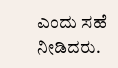ಎಂದು ಸಹೆ ನೀಡಿದರು.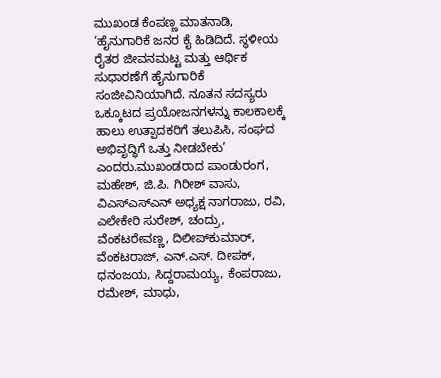ಮುಖಂಡ ಕೆಂಪಣ್ಣ ಮಾತನಾಡಿ, ‘ಹೈನುಗಾರಿಕೆ ಜನರ ಕೈ ಹಿಡಿದಿದೆ. ಸ್ಥಳೀಯ ರೈತರ ಜೀವನಮಟ್ಟ ಮತ್ತು ಆರ್ಥಿಕ ಸುಧಾರಣೆಗೆ ಹೈನುಗಾರಿಕೆ ಸಂಜೀವಿನಿಯಾಗಿದೆ. ನೂತನ ಸದಸ್ಯರು ಒಕ್ಕೂಟದ ಪ್ರಯೋಜನಗಳನ್ನು ಕಾಲಕಾಲಕ್ಕೆ ಹಾಲು ಉತ್ಪಾದಕರಿಗೆ ತಲುಪಿಸಿ, ಸಂಘದ ಅಭಿವೃದ್ಧಿಗೆ ಒತ್ತು ನೀಡಬೇಕು’ ಎಂದರು.ಮುಖಂಡರಾದ ಪಾಂಡುರಂಗ, ಮಹೇಶ್, ಜಿ.ಪಿ. ಗಿರೀಶ್ ವಾಸು, ವಿಎಸ್‍ಎಸ್‍ಎನ್ ಅಧ್ಯಕ್ಷ ನಾಗರಾಜು, ರವಿ, ಎಲೇಕೇರಿ ಸುರೇಶ್, ಚಂದ್ರು, ವೆಂಕಟರೇವಣ್ಣ, ದಿಲೀಪ್‍ಕುಮಾರ್, ವೆಂಕಟರಾಜ್, ಎನ್.ಎಸ್. ದೀಪಕ್, ಧನಂಜಯ, ಸಿದ್ದರಾಮಯ್ಯ, ಕೆಂಪರಾಜು, ರಮೇಶ್, ಮಾಧು,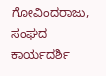ಗೋವಿಂದರಾಜು, ಸಂಘದ ಕಾರ್ಯದರ್ಶಿ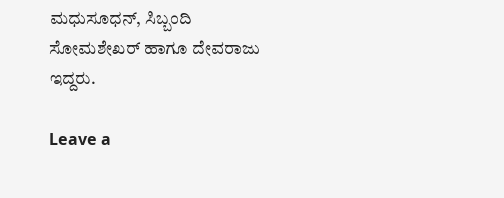ಮಧುಸೂಧನ್, ಸಿಬ್ಬಂದಿ ಸೋಮಶೇಖರ್ ಹಾಗೂ ದೇವರಾಜು ಇದ್ದರು.

Leave a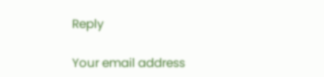Reply

Your email address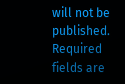will not be published. Required fields are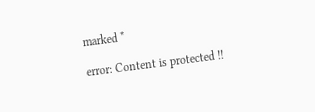marked *

error: Content is protected !!